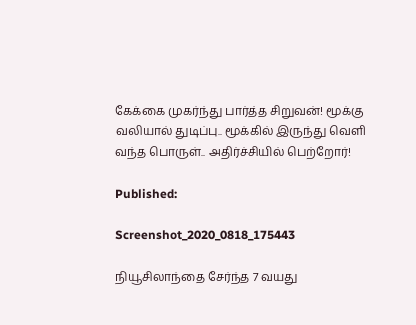கேக்கை முகர்ந்து பார்த்த சிறுவன்! மூக்கு வலியால் துடிப்பு.. மூக்கில் இருந்து வெளி வந்த பொருள்.. அதிர்ச்சியில் பெற்றோர்!

Published:

Screenshot_2020_0818_175443

நியூசிலாந்தை சேர்ந்த 7 வயது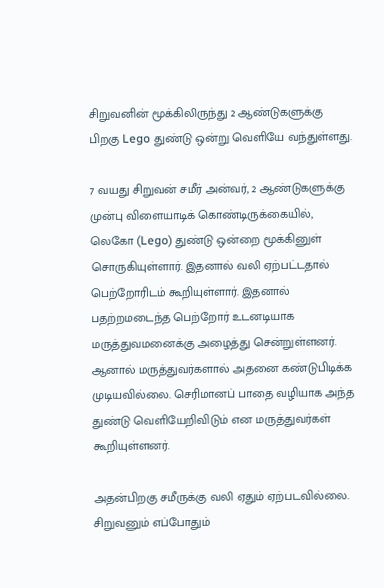சிறுவனின் மூக்கிலிருந்து 2 ஆண்டுகளுக்கு பிறகு Lego துண்டு ஒன்று வெளியே வந்துள்ளது.

7 வயது சிறுவன் சமீர் அன்வர், 2 ஆண்டுகளுக்கு முன்பு விளையாடிக் கொண்டிருக்கையில், லெகோ (Lego) துண்டு ஒன்றை மூக்கினுள் சொருகியுள்ளார். இதனால் வலி ஏற்பட்டதால் பெற்றோரிடம் கூறியுள்ளார். இதனால் பதற்றமடைந்த பெற்றோர் உடனடியாக மருத்துவமனைக்கு அழைத்து சென்றுள்ளனர். ஆனால் மருத்துவர்களால் அதனை கண்டுபிடிக்க முடியவில்லை. செரிமானப் பாதை வழியாக அந்த துண்டு வெளியேறிவிடும் என மருத்துவர்கள் கூறியுள்ளனர்.

அதன்பிறகு சமீருக்கு வலி ஏதும் ஏற்படவில்லை. சிறுவனும் எப்போதும்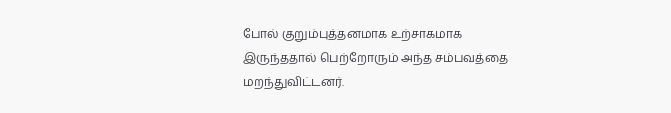போல் குறும்புத்தனமாக உற்சாகமாக இருந்ததால் பெற்றோரும் அந்த சம்பவத்தை மறந்துவிட்டனர்.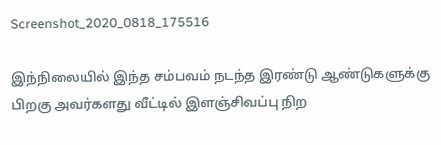Screenshot_2020_0818_175516

இந்நிலையில் இந்த சம்பவம் நடந்த இரண்டு ஆண்டுகளுக்கு பிறகு அவர்களது வீட்டில் இளஞ்சிவப்பு நிற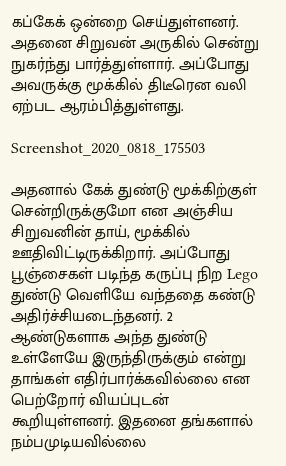கப்கேக் ஒன்றை செய்துள்ளனர். அதனை சிறுவன் அருகில் சென்று நுகர்ந்து பார்த்துள்ளார். அப்போது அவருக்கு மூக்கில் திடீரென வலி ஏற்பட ஆரம்பித்துள்ளது.

Screenshot_2020_0818_175503

அதனால் கேக் துண்டு மூக்கிற்குள் சென்றிருக்குமோ என அஞ்சிய சிறுவனின் தாய், மூக்கில் ஊதிவிட்டிருக்கிறார். அப்போது பூஞ்சைகள் படிந்த கருப்பு நிற Lego துண்டு வெளியே வந்ததை கண்டு அதிர்ச்சியடைந்தனர். 2 ஆண்டுகளாக அந்த துண்டு உள்ளேயே இருந்திருக்கும் என்று தாங்கள் எதிர்பார்க்கவில்லை என பெற்றோர் வியப்புடன் கூறியுள்ளனர். இதனை தங்களால் நம்பமுடியவில்லை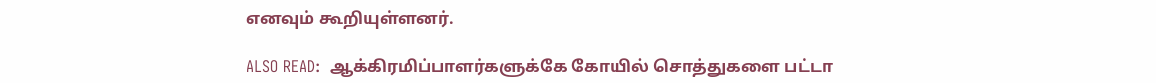எனவும் கூறியுள்ளனர்.

ALSO READ:  ஆக்கிரமிப்பாளர்களுக்கே கோயில் சொத்துகளை பட்டா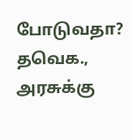போடுவதா? தவெக., அரசுக்கு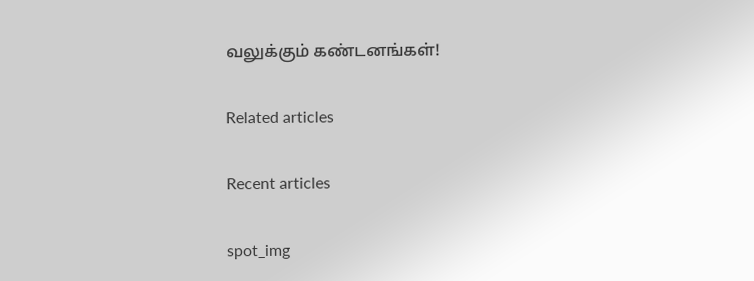வலுக்கும் கண்டனங்கள்!

Related articles

Recent articles

spot_img